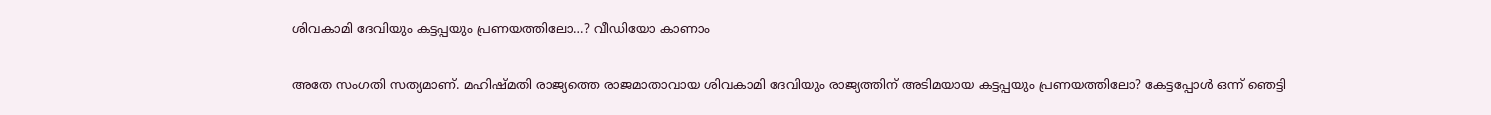ശിവകാമി ദേവിയും കട്ടപ്പയും പ്രണയത്തിലോ…? വീഡിയോ കാണാം

അതേ സംഗതി സത്യമാണ്. മഹിഷ്മതി രാജ്യത്തെ രാജമാതാവായ ശിവകാമി ദേവിയും രാജ്യത്തിന് അടിമയായ കട്ടപ്പയും പ്രണയത്തിലോ? കേട്ടപ്പോള്‍ ഒന്ന് ഞെട്ടി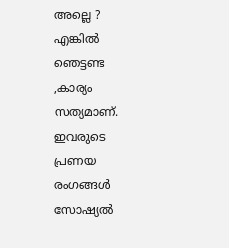അല്ലെ ? എങ്കില്‍ ഞെട്ടണ്ട ,കാര്യം സത്യമാണ്. ഇവരുടെ പ്രണയ രംഗങ്ങള്‍ സോഷ്യല്‍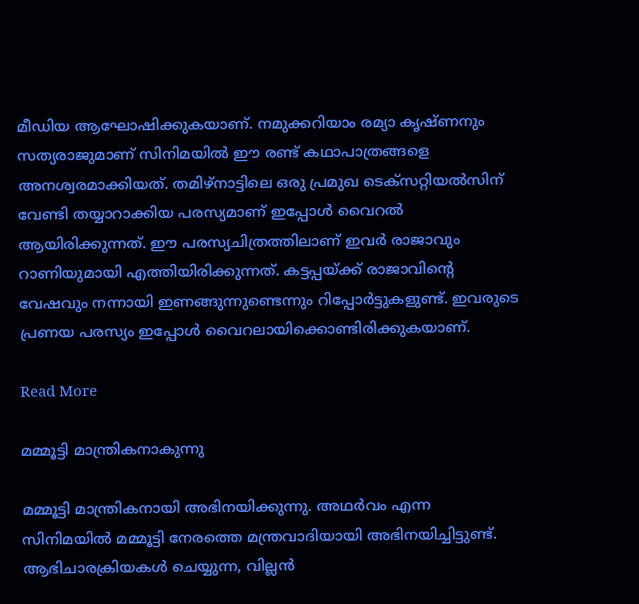മീഡിയ ആഘോഷിക്കുകയാണ്. നമുക്കറിയാം രമ്യാ കൃഷ്ണനും സത്യരാജുമാണ് സിനിമയില്‍ ഈ രണ്ട് കഥാപാത്രങ്ങളെ അനശ്വരമാക്കിയത്. തമിഴ്‌നാട്ടിലെ ഒരു പ്രമുഖ ടെക്‌സറ്റിയല്‍സിന് വേണ്ടി തയ്യാറാക്കിയ പരസ്യമാണ് ഇപ്പോള്‍ വൈറല്‍ ആയിരിക്കുന്നത്. ഈ പരസ്യചിത്രത്തിലാണ് ഇവര്‍ രാജാവും റാണിയുമായി എത്തിയിരിക്കുന്നത്. കട്ടപ്പയ്ക്ക് രാജാവിന്റെ വേഷവും നന്നായി ഇണങ്ങുന്നുണ്ടെന്നും റിപ്പോര്‍ട്ടുകളുണ്ട്. ഇവരുടെ പ്രണയ പരസ്യം ഇപ്പോള്‍ വൈറലായിക്കൊണ്ടിരിക്കുകയാണ്.

Read More

മമ്മൂട്ടി മാന്ത്രികനാകുന്നു

മമ്മൂട്ടി മാന്ത്രികനായി അഭിനയിക്കുന്നു. അഥർവം എന്ന സിനിമയിൽ മമ്മൂട്ടി നേരത്തെ മന്ത്രവാദിയായി അഭിനയിച്ചിട്ടുണ്ട്. ആഭിചാരക്രിയകൾ ചെയ്യുന്ന, വില്ലൻ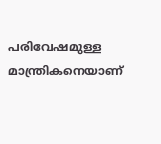പരിവേഷമുള്ള മാന്ത്രികനെയാണ്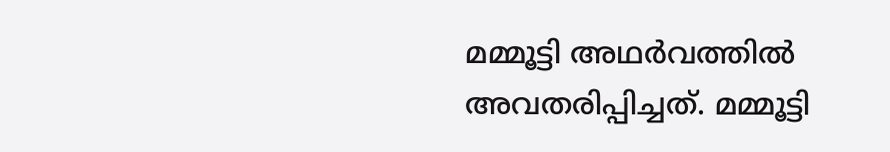മമ്മൂട്ടി അഥർവത്തിൽ അവതരിപ്പിച്ചത്. മമ്മൂട്ടി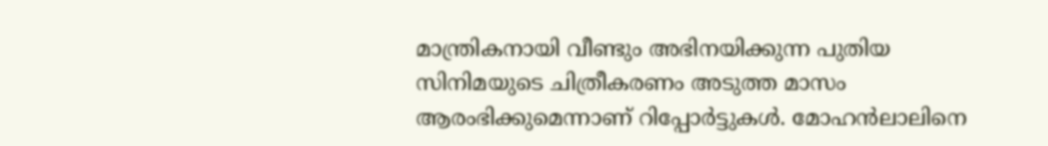മാന്ത്രികനായി വീണ്ടും അഭിനയിക്കുന്ന പുതിയ സിനിമയുടെ ചിത്രീകരണം അടുത്ത മാസം ആരംഭിക്കുമെന്നാണ് റിപ്പോർട്ടുകൾ. മോഹൻലാലിനെ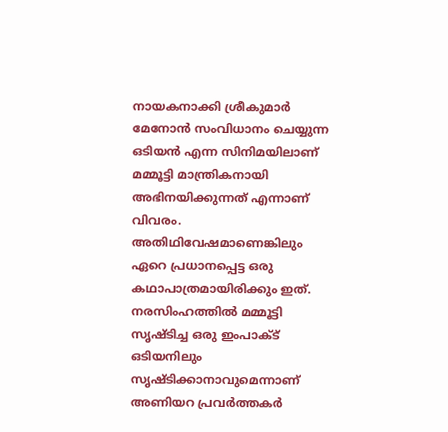നായകനാക്കി ശ്രീകുമാർ മേനോൻ സംവിധാനം ചെയ്യുന്ന ഒടിയൻ എന്ന സിനിമയിലാണ് മമ്മൂട്ടി മാന്ത്രികനായി അഭിനയിക്കുന്നത് എന്നാണ് വിവരം. അതിഥിവേഷമാണെങ്കിലും ഏറെ പ്രധാനപ്പെട്ട ഒരു കഥാപാത്രമായിരിക്കും ഇത്. നരസിംഹത്തിൽ മമ്മൂട്ടി സൃഷ്ടിച്ച ഒരു ഇംപാക്ട് ഒടിയനിലും സൃഷ്ടിക്കാനാവുമെന്നാണ് അണിയറ പ്രവർത്തകർ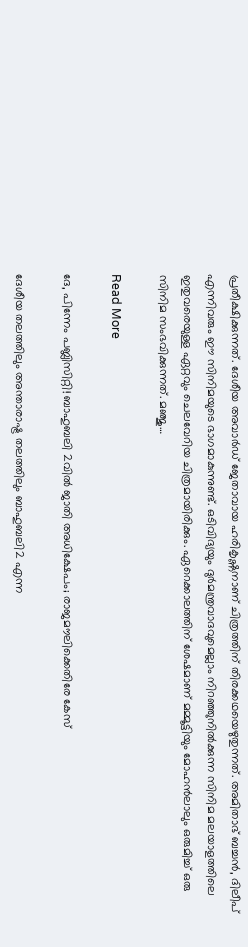പ്രതീക്ഷിക്കുന്നത്. ദേശീയ അവാർഡ് ജേതാവായ ഹരികൃഷ്ണനാണ് ചിത്രത്തിന് തിരക്കഥയെഴുതുന്നത്. അമിതാഭ് ബച്ചൻ, ദിലീപ് എന്നിവരും ഈ സിനിമയുടെ ഭാഗമാകുന്നുണ്ട്. ഒടിവിദ്യയും ദുർമന്ത്രവാദവുമെല്ലാം നിറഞ്ഞുനിൽക്കുന്ന സിനിമ മലയാളത്തിലെ ഇതുവരെയുള്ള ഏറ്റവും ചെലവേറിയ ചിത്രമായിരിക്കും. ഏറെക്കാലത്തിന് ശേഷമാണ് മമ്മൂട്ടിയും മോഹൻലാലും ഒരുമിച്ച് ഒരു സിനിമ സംഭവിക്കുന്നത്. മഞ്ജു…

Read More

ദേ, പിന്നേം പബ്ലിസിറ്റി! ബാഹുബലി 2വിൽ ജാതി അധിക്ഷേപം; രാജമൗലിക്കെതിരേ കേസ്

ദേശീയ തലത്തിലും അന്താരാഷ്ട്ര തലത്തിലും ബാഹുബലി2 എന്ന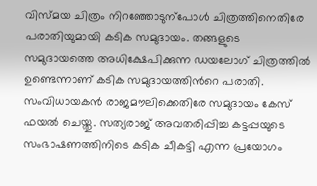വിസ്മയ ചിത്രം നിറഞ്ഞോടുന്പോൾ ചിത്രത്തിനെതിരേ പരാതിയുമായി കടിക സമുദായം. തങ്ങളുടെ സമുദായത്തെ അധിക്ഷേപിക്കുന്ന ഡയലോഗ് ചിത്രത്തിൽ ഉണ്ടെന്നാണ് കടിക സമുദായത്തിന്‍റെ പരാതി. സംവിധായകൻ രാജമൗലിക്കെതിരേ സമുദായം കേസ് ഫയൽ ചെയ്തു. സത്യരാജ് അവതരിപ്പിച്ച കട്ടപ്പയുടെ സംഭാഷണത്തിനിടെ കടിക ചീകട്ടി എന്ന പ്രയോഗം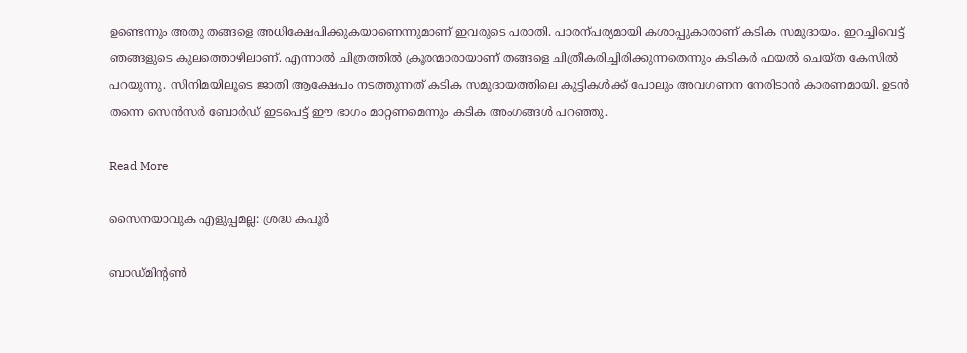ഉണ്ടെന്നും അതു തങ്ങളെ അധിക്ഷേപിക്കുകയാണെന്നുമാണ് ഇവരുടെ പരാതി. പാരന്പര്യമായി കശാപ്പുകാരാണ് കടിക സമുദായം. ഇറച്ചിവെട്ട് ഞങ്ങളുടെ കുലത്തൊഴിലാണ്. എന്നാൽ ചിത്രത്തിൽ ക്രൂരന്മാരായാണ് തങ്ങളെ ചിത്രീകരിച്ചിരിക്കുന്നതെന്നും കടികർ ഫയൽ ചെയ്ത കേസിൽ പറയുന്നു. സിനിമയിലൂടെ ജാതി ആക്ഷേപം നടത്തുന്നത് കടിക സമുദായത്തിലെ കുട്ടികൾക്ക് പോലും അവഗണന നേരിടാൻ കാരണമായി. ഉടൻ തന്നെ സെൻസർ ബോർഡ് ഇടപെട്ട് ഈ ഭാഗം മാറ്റണമെന്നും കടിക അംഗങ്ങൾ പറഞ്ഞു.

Read More

സൈനയാവുക എളുപ്പമല്ല: ശ്രദ്ധ കപൂർ

ബാഡ്മിന്‍റണ്‍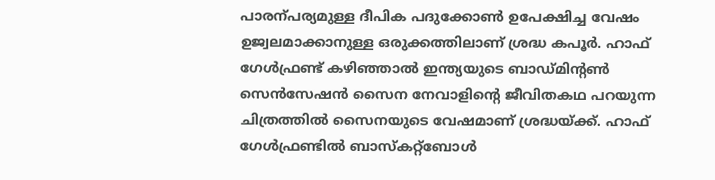പാരന്പര്യമുള്ള ദീപിക പദുക്കോണ്‍ ഉപേക്ഷിച്ച വേഷം ഉജ്വലമാക്കാനുള്ള ഒരുക്കത്തിലാണ് ശ്രദ്ധ കപൂർ. ഹാഫ് ഗേൾഫ്രണ്ട് കഴിഞ്ഞാൽ ഇന്ത്യയുടെ ബാഡ്മിന്‍റണ്‍ സെൻസേഷൻ സൈന നേവാളിന്‍റെ ജീവിതകഥ പറയുന്ന ചിത്രത്തിൽ സൈനയുടെ വേഷമാണ് ശ്രദ്ധയ്ക്ക്. ഹാഫ് ഗേൾഫ്രണ്ടിൽ ബാസ്കറ്റ്ബോൾ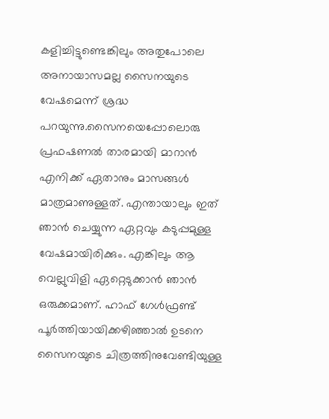കളിച്ചിട്ടുണ്ടെങ്കിലും അതുപോലെ അനായാസമല്ല സൈനയുടെ വേഷമെന്ന് ശ്രദ്ധ പറയുന്നു.സൈനയെപ്പോലൊരു പ്രഫഷണൽ താരമായി മാറാൻ എനിക്ക് ഏതാനും മാസങ്ങൾ മാത്രമാണുള്ളത്. എന്തായാലും ഇത് ഞാൻ ചെയ്യുന്ന ഏറ്റവും കടുപ്പമുള്ള വേഷമായിരിക്കും. എങ്കിലും ആ വെല്ലുവിളി ഏറ്റെടുക്കാൻ ഞാൻ ഒരുക്കമാണ്. ഹാഫ് ഗേൾഫ്രണ്ട് പൂർത്തിയായിക്കഴിഞ്ഞാൽ ഉടനെ സൈനയുടെ ചിത്രത്തിനുവേണ്ടിയുള്ള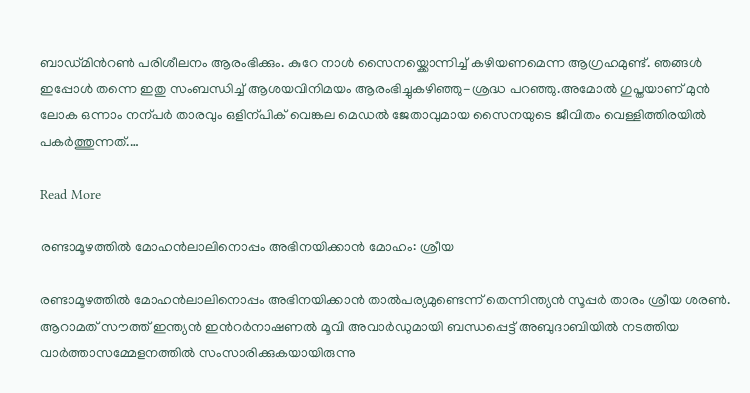ബാഡ്മിന്‍റണ്‍ പരിശീലനം ആരംഭിക്കും. കുറേ നാൾ സൈനയ്ക്കൊന്നിച്ച് കഴിയണമെന്ന ആഗ്രഹമുണ്ട്. ഞങ്ങൾ ഇപ്പോൾ തന്നെ ഇതു സംബന്ധിച്ച് ആശയവിനിമയം ആരംഭിച്ചുകഴിഞ്ഞു-ശ്രദ്ധ പറഞ്ഞു.അമോൽ ഗുപ്തയാണ് മുൻ ലോക ഒന്നാം നന്പർ താരവും ഒളിന്പിക് വെങ്കല മെഡൽ ജേതാവുമായ സൈനയുടെ ജീവിതം വെള്ളിത്തിരയിൽ പകർത്തുന്നത്.…

Read More

രണ്ടാമൂഴത്തില്‍ മോഹന്‍ലാലിനൊപ്പം അഭിനയിക്കാന്‍ മോഹം: ശ്രീയ

രണ്ടാമൂഴത്തിൽ മോഹൻലാലിനൊപ്പം അഭിനയിക്കാൻ താൽപര്യമുണ്ടെന്ന് തെന്നിന്ത്യൻ സൂപ്പർ താരം ശ്രീയ ശരണ്‍. ആറാമത് സൗത്ത് ഇന്ത്യൻ ഇന്‍റർനാഷണൽ മൂവി അവാർഡുമായി ബന്ധപ്പെട്ട് അബുദാബിയിൽ നടത്തിയ വാർത്താസമ്മേളനത്തിൽ സംസാരിക്കുകയായിരുന്നു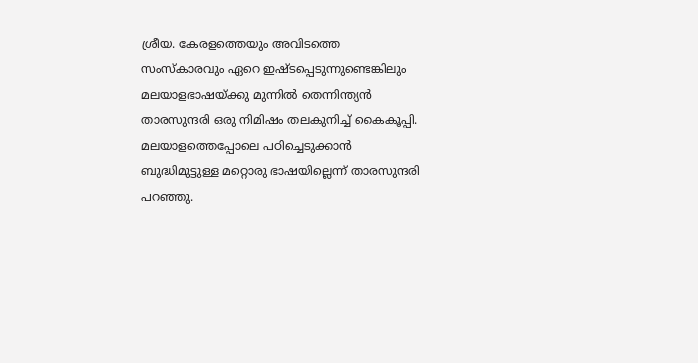ശ്രീയ. കേരളത്തെയും അവിടത്തെ സംസ്കാരവും ഏറെ ഇഷ്ടപ്പെടുന്നുണ്ടെങ്കിലും മലയാളഭാഷയ്ക്കു മുന്നിൽ തെന്നിന്ത്യൻ താരസുന്ദരി ഒരു നിമിഷം തലകുനിച്ച് കൈകൂപ്പി. മലയാളത്തെപ്പോലെ പഠിച്ചെടുക്കാൻ ബുദ്ധിമുട്ടുള്ള മറ്റൊരു ഭാഷയില്ലെന്ന് താരസുന്ദരി പറഞ്ഞു.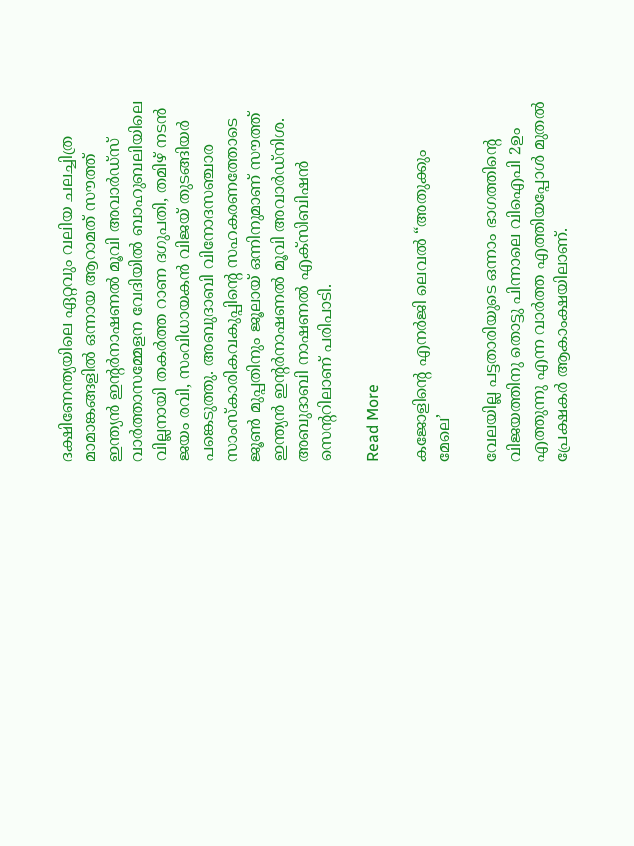ദക്ഷിണേന്ത്യയിലെ ഏറ്റവും വലിയ ചലച്ചിത്ര മാമാങ്കങ്ങളിൽ ഒന്നായ ആറാമത് സൗത്ത് ഇന്ത്യൻ ഇന്‍റർനാഷണൽ മൂവി അവാർഡ്സ് വാർത്താസമ്മേളന വേദിയിൽ ബാഹുബലിയിലെ വില്ലനായി തകർത്ത റാണ ദഗുപതി, തമിഴ് നടൻ ജയം രവി, സംവിധായകൻ വിജയ് തുടങ്ങിയർ പങ്കെടുത്തു. അബുദാബി വിനോദസഞ്ചാര സാംസ്കാരികവകുപ്പിന്‍റെ സഹകരണത്തോടെ ജൂണ്‍ മുപ്പതിനും ജൂലായ് ഒന്നിനുമാണ് സൗത്ത് ഇന്ത്യൻ ഇന്‍റർനാഷണൽ മൂവി അവാർഡ്നിശ. അബുദാബി നാഷണൽ എക്സിബിഷൻ സെന്‍ററിലാണ് പരിപാടി.

Read More

കജോളിന്‍റെ എനർജി ലെവൽ “അതുക്കും മേലെ’

വേലയില്ല പട്ടതാരിയുടെ ഒന്നാം ഭാഗത്തിന്‍റെ വിജയത്തിനു തൊട്ടു പിന്നാലെ വിഐപി 2ഉം എത്തുന്നു എന്ന വാർത്ത എത്തിയപ്പോൾ മുതൽ പ്രേക്ഷകർ ആകാംക്ഷയിലാണ്.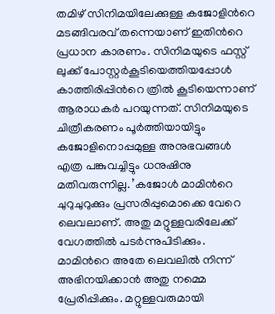തമിഴ് സിനിമയിലേക്കുള്ള കജോളിന്‍റെ മടങ്ങിവരവ് തന്നെയാണ് ഇതിന്‍റെ പ്രധാന കാരണം. സിനിമയുടെ ഫസ്റ്റ് ലുക്ക് പോസ്റ്റർകൂടിയെത്തിയപ്പോൾ കാത്തിരിപ്പിന്‍റെ ത്രിൽ കൂടിയെന്നാണ് ആരാധകർ പറയുന്നത്. സിനിമയുടെ ചിത്രീകരണം പൂർത്തിയായിട്ടും കജോളിനൊപ്പമുള്ള അനുഭവങ്ങൾ എത്ര പങ്കുവച്ചിട്ടും ധനുഷിനു മതിവരുന്നില്ല. ’കജോൾ മാമിന്‍റെ ചുറുചുറുക്കും പ്രസരിപ്പുമൊക്കെ വേറെ ലെവലാണ്. അതു മറ്റുള്ളവരിലേക്ക് വേഗത്തിൽ പടർന്നുപിടിക്കും. മാമിന്‍റെ അതേ ലെവലിൽ നിന്ന് അഭിനയിക്കാൻ അതു നമ്മെ പ്രേരിപ്പിക്കും. മറ്റുള്ളവരുമായി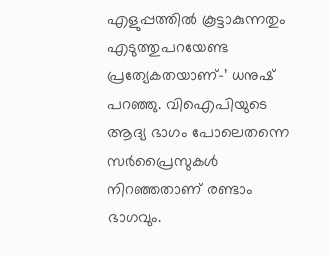എളുപ്പത്തിൽ കൂട്ടാകുന്നതും എടുത്തുപറയേണ്ട പ്രത്യേകതയാണ്-’ ധനുഷ് പറഞ്ഞു. വിഐപിയുടെ ആദ്യ ഭാഗം പോലെതന്നെ സർപ്രൈസുകൾ നിറഞ്ഞതാണ് രണ്ടാം ഭാഗവും.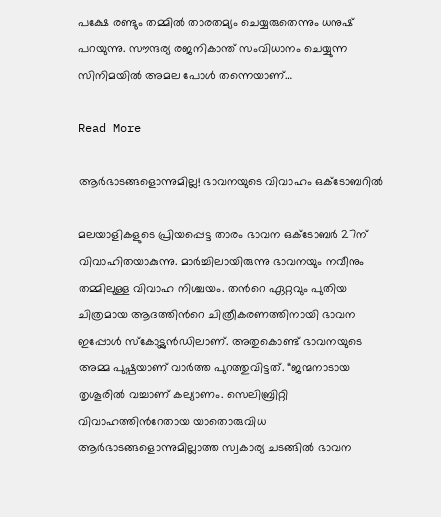പക്ഷേ രണ്ടും തമ്മിൽ താരതമ്യം ചെയ്യരുതെന്നും ധനുഷ് പറയുന്നു. സൗന്ദര്യ രജനികാന്ത് സംവിധാനം ചെയ്യുന്ന സിനിമയിൽ അമല പോൾ തന്നെയാണ്…

Read More

ആർഭാടങ്ങളൊന്നുമില്ല! ഭാവനയുടെ വിവാഹം ഒക്ടോബറിൽ

മലയാളികളുടെ പ്രിയപ്പെട്ട താരം ഭാവന ഒക്ടോബർ 27ന് വിവാഹിതയാകുന്നു. മാർച്ചിലായിരുന്നു ഭാവനയും നവീനും തമ്മിലുള്ള വിവാഹ നിശ്ചയം. തന്‍റെ ഏറ്റവും പുതിയ ചിത്രമായ ആദത്തിന്‍റെ ചിത്രീകരണത്തിനായി ഭാവന ഇപ്പോൾ സ്കോട്ട്ലൻഡിലാണ്. അതുകൊണ്ട് ഭാവനയുടെ അമ്മ പുഷ്പയാണ് വാർത്ത പുറത്തുവിട്ടത്. “ജന്മനാടായ തൃശൂരിൽ വച്ചാണ് കല്യാണം. സെലിബ്രിറ്റി വിവാഹത്തിന്‍റേതായ യാതൊരുവിധ ആർഭാടങ്ങളൊന്നുമില്ലാത്ത സ്വകാര്യ ചടങ്ങിൽ ഭാവന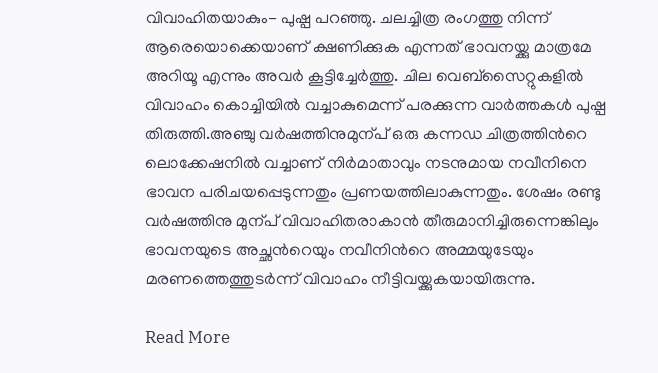വിവാഹിതയാകും- പുഷ്പ പറഞ്ഞു. ചലച്ചിത്ര രംഗത്തു നിന്ന് ആരെയൊക്കെയാണ് ക്ഷണിക്കുക എന്നത് ഭാവനയ്ക്കു മാത്രമേ അറിയൂ എന്നും അവർ കൂട്ടിച്ചേർത്തു. ചില വെബ്സൈറ്റുകളിൽ വിവാഹം കൊച്ചിയിൽ വച്ചാകുമെന്ന് പരക്കുന്ന വാർത്തകൾ പുഷ്പ തിരുത്തി.അഞ്ചു വർഷത്തിനുമുന്പ് ഒരു കന്നഡ ചിത്രത്തിന്‍റെ ലൊക്കേഷനിൽ വച്ചാണ് നിർമാതാവും നടനുമായ നവീനിനെ ഭാവന പരിചയപ്പെടുന്നതും പ്രണയത്തിലാകുന്നതും. ശേഷം രണ്ടു വർഷത്തിനു മുന്പ് വിവാഹിതരാകാൻ തീരുമാനിച്ചിരുന്നെങ്കിലും ഭാവനയുടെ അച്ഛന്‍റെയും നവീനിന്‍റെ അമ്മയുടേയും മരണത്തെത്തുടർന്ന് വിവാഹം നീട്ടിവയ്ക്കുകയായിരുന്നു.

Read More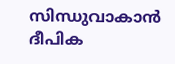സിന്ധുവാകാന്‍ ദീപിക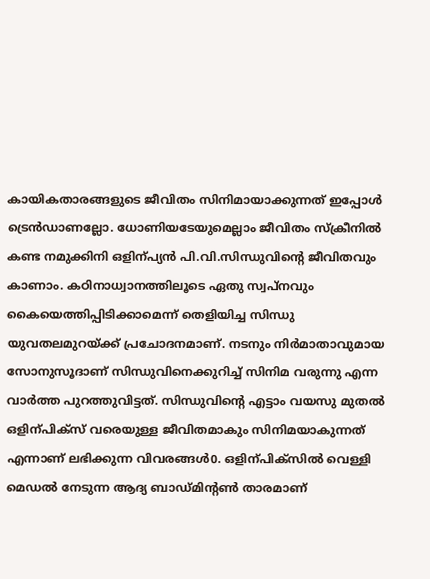കായികതാരങ്ങളുടെ ജീവിതം സിനിമായാക്കുന്നത് ഇപ്പോൾ ട്രെൻഡാണല്ലോ. ധോണിയടേയുമെല്ലാം ജീവിതം സ്ക്രീനിൽ കണ്ട നമുക്കിനി ഒളിന്പ്യൻ പി.വി.സിന്ധുവിന്‍റെ ജീവിതവും കാണാം. കഠിനാധ്വാനത്തിലൂടെ ഏതു സ്വപ്നവും കൈയെത്തിപ്പിടിക്കാമെന്ന് തെളിയിച്ച സിന്ധു യുവതലമുറയ്ക്ക് പ്രചോദനമാണ്. നടനും നിർമാതാവുമായ സോനുസൂദാണ് സിന്ധുവിനെക്കുറിച്ച് സിനിമ വരുന്നു എന്ന വാർത്ത പുറത്തുവിട്ടത്. സിന്ധുവിന്‍റെ എട്ടാം വയസു മുതൽ ഒളിന്പിക്സ് വരെയുള്ള ജീവിതമാകും സിനിമയാകുന്നത് എന്നാണ് ലഭിക്കുന്ന വിവരങ്ങൾ0. ഒളിന്പിക്സിൽ വെള്ളി മെഡൽ നേടുന്ന ആദ്യ ബാഡ്മിന്‍റണ്‍ താരമാണ്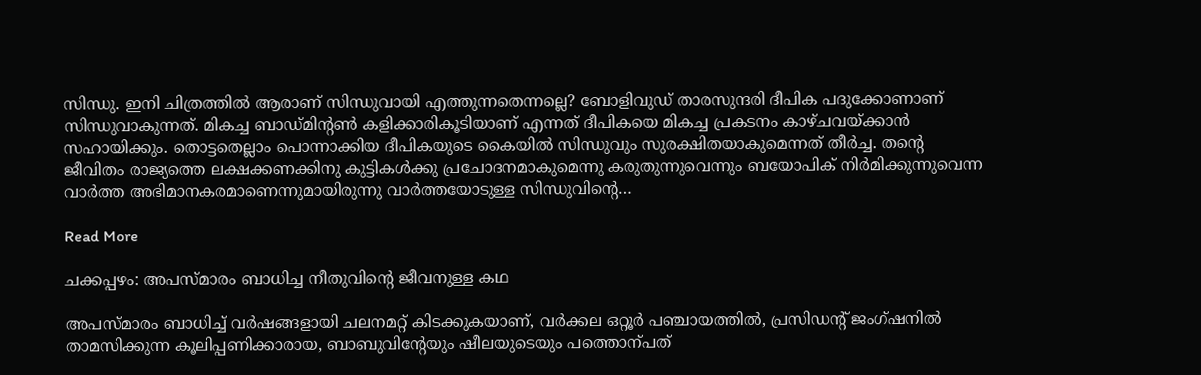സിന്ധു. ഇനി ചിത്രത്തിൽ ആരാണ് സിന്ധുവായി എത്തുന്നതെന്നല്ലെ? ബോളിവുഡ് താരസുന്ദരി ദീപിക പദുക്കോണാണ് സിന്ധുവാകുന്നത്. മികച്ച ബാഡ്മിന്‍റണ്‍ കളിക്കാരികൂടിയാണ് എന്നത് ദീപികയെ മികച്ച പ്രകടനം കാഴ്ചവയ്ക്കാൻ സഹായിക്കും. തൊട്ടതെല്ലാം പൊന്നാക്കിയ ദീപികയുടെ കൈയിൽ സിന്ധുവും സുരക്ഷിതയാകുമെന്നത് തീർച്ച. തന്‍റെ ജീവിതം രാജ്യത്തെ ലക്ഷക്കണക്കിനു കുട്ടികൾക്കു പ്രചോദനമാകുമെന്നു കരുതുന്നുവെന്നും ബയോപിക് നിർമിക്കുന്നുവെന്ന വാർത്ത അഭിമാനകരമാണെന്നുമായിരുന്നു വാർത്തയോടുള്ള സിന്ധുവിന്‍റെ…

Read More

ചക്കപ്പഴം: അപസ്മാരം ബാധിച്ച നീതുവിന്‍റെ ജീവനുള്ള കഥ

അപസ്മാരം ബാധിച്ച് വർഷങ്ങളായി ചലനമറ്റ് കിടക്കുകയാണ്, വർക്കല ഒറ്റൂർ പഞ്ചായത്തിൽ, പ്രസിഡന്‍റ് ജംഗ്ഷനിൽ താമസിക്കുന്ന കൂലിപ്പണിക്കാരായ, ബാബുവിന്‍റേയും ഷീലയുടെയും പത്തൊന്പത്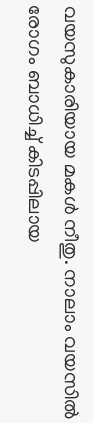വയസുകാരിയായ മകൾ നീതു. നാലാം വയസിൽ രോഗം ബാധിച്ച് കിടപ്പിലായ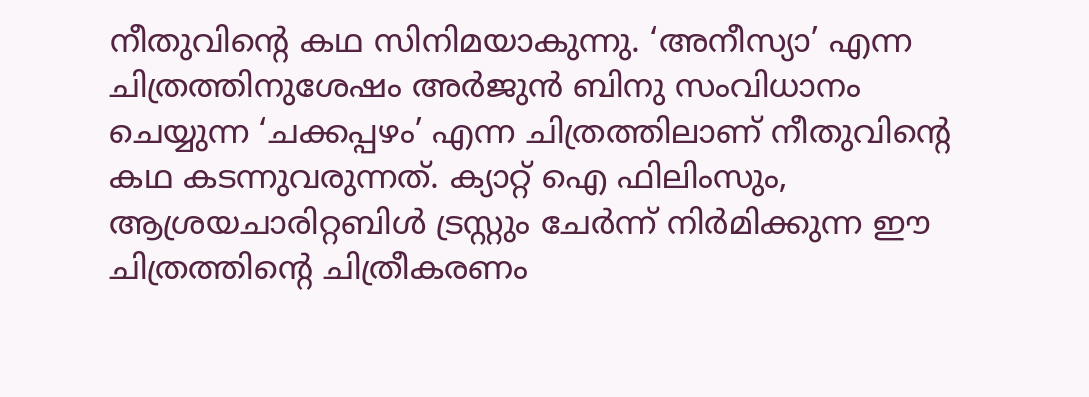നീതുവിന്‍റെ കഥ സിനിമയാകുന്നു. ‘അനീസ്യാ’ എന്ന ചിത്രത്തിനുശേഷം അർജുൻ ബിനു സംവിധാനം ചെയ്യുന്ന ‘ചക്കപ്പഴം’ എന്ന ചിത്രത്തിലാണ് നീതുവിന്‍റെ കഥ കടന്നുവരുന്നത്. ക്യാറ്റ് ഐ ഫിലിംസും, ആശ്രയചാരിറ്റബിൾ ട്രസ്റ്റും ചേർന്ന് നിർമിക്കുന്ന ഈ ചിത്രത്തിന്‍റെ ചിത്രീകരണം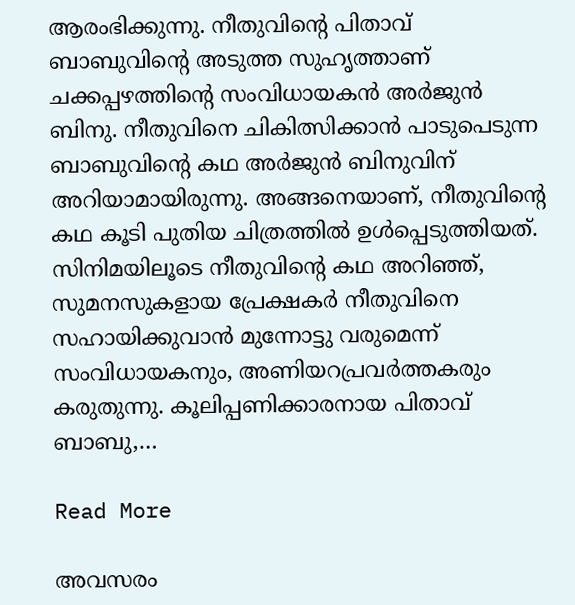ആരംഭിക്കുന്നു. നീതുവിന്‍റെ പിതാവ് ബാബുവിന്‍റെ അടുത്ത സുഹൃത്താണ് ചക്കപ്പഴത്തിന്‍റെ സംവിധായകൻ അർജുൻ ബിനു. നീതുവിനെ ചികിത്സിക്കാൻ പാടുപെടുന്ന ബാബുവിന്‍റെ കഥ അർജുൻ ബിനുവിന് അറിയാമായിരുന്നു. അങ്ങനെയാണ്, നീതുവിന്‍റെ കഥ കൂടി പുതിയ ചിത്രത്തിൽ ഉൾപ്പെടുത്തിയത്. സിനിമയിലൂടെ നീതുവിന്‍റെ കഥ അറിഞ്ഞ്, സുമനസുകളായ പ്രേക്ഷകർ നീതുവിനെ സഹായിക്കുവാൻ മുന്നോട്ടു വരുമെന്ന് സംവിധായകനും, അണിയറപ്രവർത്തകരും കരുതുന്നു. കൂലിപ്പണിക്കാരനായ പിതാവ് ബാബു,…

Read More

അവസരം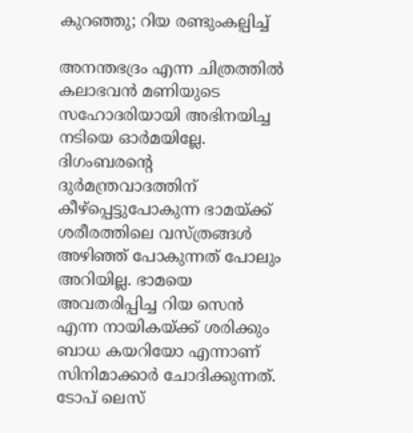കുറഞ്ഞു; റിയ രണ്ടുംകല്പിച്ച്

അനന്തഭദ്രം എന്ന ചിത്രത്തിൽ കലാഭവൻ മണിയുടെ സഹോദരിയായി അഭിനയിച്ച നടിയെ ഓർമയില്ലേ. ദിഗംബരന്‍റെ ദുർമന്ത്രവാദത്തിന് കീഴ്പ്പെട്ടുപോകുന്ന ഭാമയ്ക്ക് ശരീരത്തിലെ വസ്ത്രങ്ങൾ അഴിഞ്ഞ് പോകുന്നത് പോലും അറിയില്ല. ഭാമയെ അവതരിപ്പിച്ച റിയ സെൻ എന്ന നായികയ്ക്ക് ശരിക്കും ബാധ കയറിയോ എന്നാണ് സിനിമാക്കാർ ചോദിക്കുന്നത്. ടോപ് ലെസ്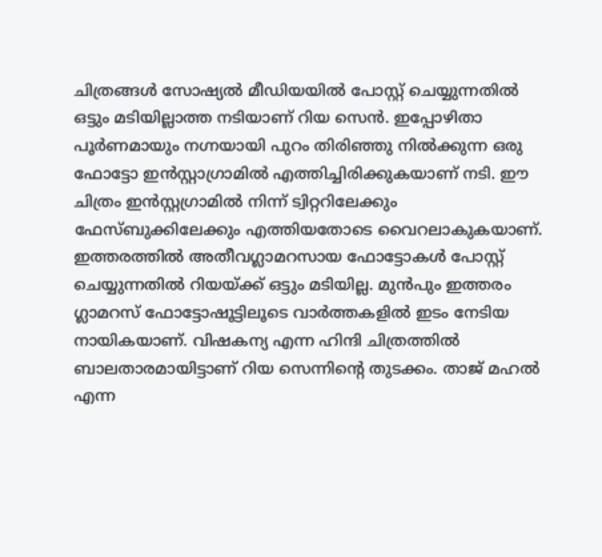ചിത്രങ്ങൾ സോഷ്യൽ മീഡിയയിൽ പോസ്റ്റ് ചെയ്യുന്നതിൽ ഒട്ടും മടിയില്ലാത്ത നടിയാണ് റിയ സെൻ. ഇപ്പോഴിതാ പൂർണമായും നഗ്നയായി പുറം തിരിഞ്ഞു നിൽക്കുന്ന ഒരു ഫോട്ടോ ഇൻസ്റ്റാഗ്രാമിൽ എത്തിച്ചിരിക്കുകയാണ് നടി. ഈ ചിത്രം ഇൻസ്റ്റഗ്രാമിൽ നിന്ന് ട്വിറ്ററിലേക്കും ഫേസ്ബുക്കിലേക്കും എത്തിയതോടെ വൈറലാകുകയാണ്. ഇത്തരത്തിൽ അതീവഗ്ലാമറസായ ഫോട്ടോകൾ പോസ്റ്റ് ചെയ്യുന്നതിൽ റിയയ്ക്ക് ഒട്ടും മടിയില്ല. മുൻപും ഇത്തരം ഗ്ലാമറസ് ഫോട്ടോഷൂട്ടിലൂടെ വാർത്തകളിൽ ഇടം നേടിയ നായികയാണ്. വിഷകന്യ എന്ന ഹിന്ദി ചിത്രത്തിൽ ബാലതാരമായിട്ടാണ് റിയ സെന്നിന്‍റെ തുടക്കം. താജ് മഹൽ എന്ന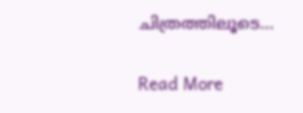ചിത്രത്തിലൂടെ…

Read More